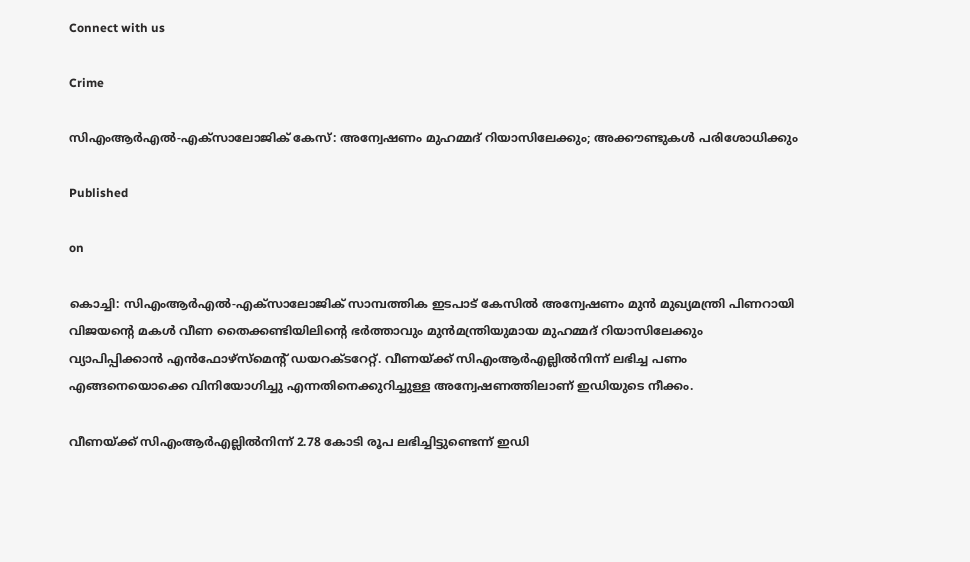Connect with us

Crime

സിഎംആർഎൽ-എക്സാലോജിക് കേസ്: അന്വേഷണം മുഹമ്മദ് റിയാസിലേക്കും; അക്കൗണ്ടുകൾ പരിശോധിക്കും

Published

on

കൊച്ചി: സിഎംആർഎൽ-എക്സാലോജിക് സാമ്പത്തിക ഇടപാട് കേസിൽ അന്വേഷണം മുൻ മുഖ്യമന്ത്രി പിണറായി വിജയന്റെ മകൾ വീണ തൈക്കണ്ടിയിലിന്റെ ഭർത്താവും മുൻമന്ത്രിയുമായ മുഹമ്മദ് റിയാസിലേക്കും വ്യാപിപ്പിക്കാൻ എൻഫോഴ്സ്മെന്റ് ഡയറക്ടറേറ്റ്. വീണയ്ക്ക് സിഎംആർഎല്ലിൽനിന്ന് ലഭിച്ച പണം എങ്ങനെയൊക്കെ വിനിയോഗിച്ചു എന്നതിനെക്കുറിച്ചുള്ള അന്വേഷണത്തിലാണ് ഇഡിയുടെ നീക്കം.

വീണയ്ക്ക് സിഎംആർഎല്ലിൽനിന്ന് 2.78 കോടി രൂപ ലഭിച്ചിട്ടുണ്ടെന്ന് ഇഡി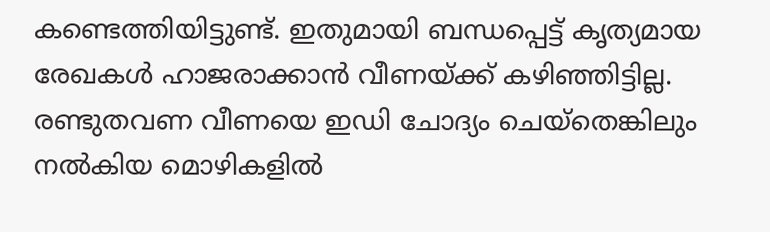കണ്ടെത്തിയിട്ടുണ്ട്. ഇതുമായി ബന്ധപ്പെട്ട് കൃത്യമായ രേഖകൾ ഹാജരാക്കാൻ വീണയ്ക്ക് കഴിഞ്ഞിട്ടില്ല. രണ്ടുതവണ വീണയെ ഇഡി ചോദ്യം ചെയ്തെങ്കിലും നൽകിയ മൊഴികളിൽ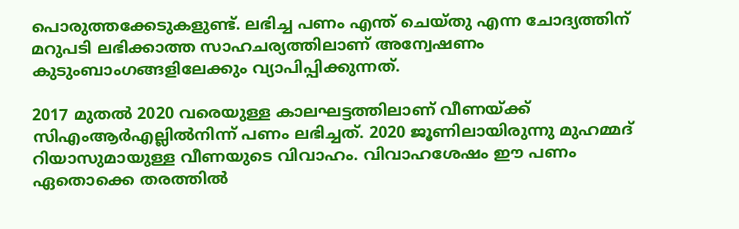പൊരുത്തക്കേടുകളുണ്ട്. ലഭിച്ച പണം എന്ത് ചെയ്തു എന്ന ചോദ്യത്തിന് മറുപടി ലഭിക്കാത്ത സാഹചര്യത്തിലാണ് അന്വേഷണം കുടുംബാംഗങ്ങളിലേക്കും വ്യാപിപ്പിക്കുന്നത്.

2017 മുതൽ 2020 വരെയുള്ള കാലഘട്ടത്തിലാണ് വീണയ്ക്ക് സിഎംആർഎല്ലിൽനിന്ന് പണം ലഭിച്ചത്. 2020 ജൂണിലായിരുന്നു മുഹമ്മദ് റിയാസുമായുള്ള വീണയുടെ വിവാഹം. വിവാഹശേഷം ഈ പണം ഏതൊക്കെ തരത്തിൽ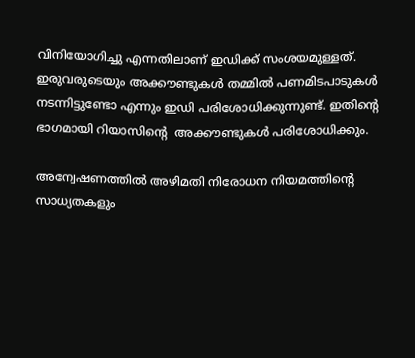വിനിയോഗിച്ചു എന്നതിലാണ് ഇഡിക്ക് സംശയമുള്ളത്. ഇരുവരുടെയും അക്കൗണ്ടുകൾ തമ്മിൽ പണമിടപാടുകൾ നടന്നിട്ടുണ്ടോ എന്നും ഇഡി പരിശോധിക്കുന്നുണ്ട്. ഇതിന്റെ ഭാഗമായി റിയാസിൻ്റെ  അക്കൗണ്ടുകൾ പരിശോധിക്കും.

അന്വേഷണത്തിൽ അഴിമതി നിരോധന നിയമത്തിന്റെ സാധ്യതകളും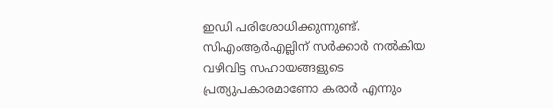ഇഡി പരിശോധിക്കുന്നുണ്ട്. സിഎംആർഎല്ലിന് സർക്കാർ നൽകിയ വഴിവിട്ട സഹായങ്ങളുടെ പ്രത്യുപകാരമാണോ കരാർ എന്നും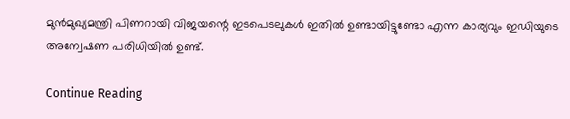മുൻമുഖ്യമന്ത്രി പിണറായി വിജയന്റെ ഇടപെടലുകൾ ഇതിൽ ഉണ്ടായിട്ടുണ്ടോ എന്ന കാര്യവും ഇഡിയുടെ അന്വേഷണ പരിധിയിൽ ഉണ്ട്.

Continue Reading